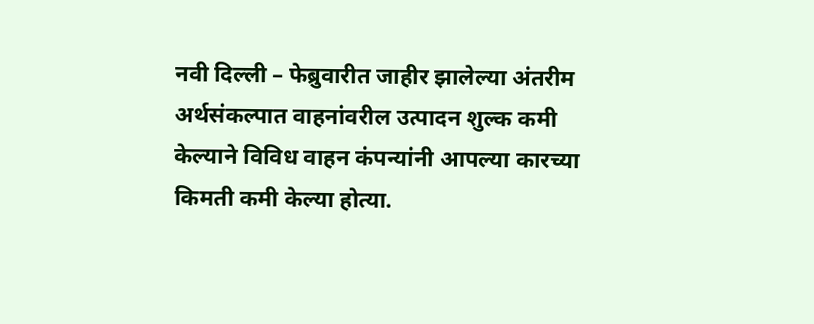नवी दिल्ली – फेब्रुवारीत जाहीर झालेल्या अंतरीम अर्थसंकल्पात वाहनांवरील उत्पादन शुल्क कमी केल्याने विविध वाहन कंपन्यांनी आपल्या कारच्या किमती कमी केल्या होत्या.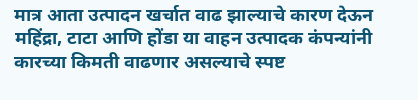मात्र आता उत्पादन खर्चात वाढ झाल्याचे कारण देऊन महिंद्रा, टाटा आणि होंडा या वाहन उत्पादक कंपन्यांनी कारच्या किमती वाढणार असल्याचे स्पष्ट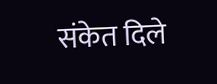संकेत दिले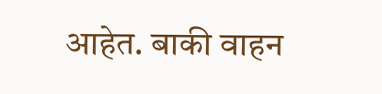आहेत. बाकी वाहन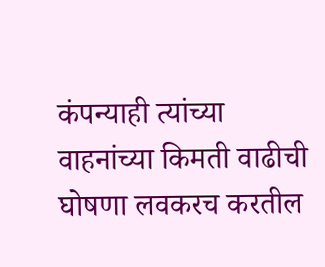कंपन्याही त्यांच्या वाहनांच्या किमती वाढीची घोषणा लवकरच करतील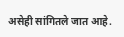असेही सांगितले जात आहे.